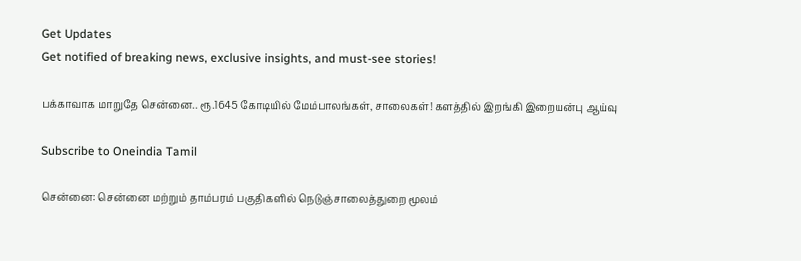Get Updates
Get notified of breaking news, exclusive insights, and must-see stories!

பக்காவாக மாறுதே சென்னை.. ரூ.1645 கோடியில் மேம்பாலங்கள், சாலைகள்! களத்தில் இறங்கி இறையன்பு ஆய்வு

Subscribe to Oneindia Tamil

சென்னை: சென்னை மற்றும் தாம்பரம் பகுதிகளில் நெடுஞ்சாலைத்துறை மூலம்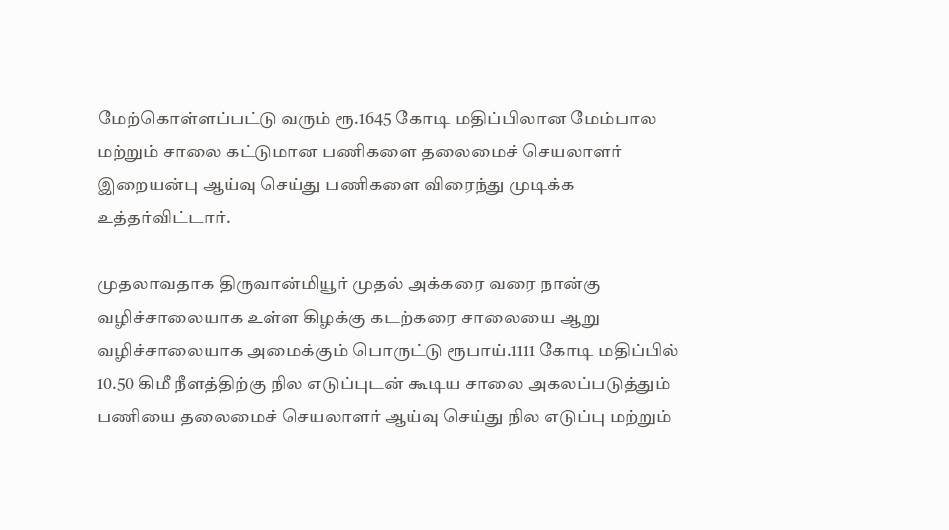மேற்கொள்ளப்பட்டு வரும் ரூ.1645 கோடி மதிப்பிலான மேம்பால மற்றும் சாலை கட்டுமான பணிகளை தலைமைச் செயலாளர் இறையன்பு ஆய்வு செய்து பணிகளை விரைந்து முடிக்க உத்தர்விட்டார்.

முதலாவதாக திருவான்மியூர் முதல் அக்கரை வரை நான்கு வழிச்சாலையாக உள்ள கிழக்கு கடற்கரை சாலையை ஆறு வழிச்சாலையாக அமைக்கும் பொருட்டு ரூபாய்.1111 கோடி மதிப்பில் 10.50 கிமீ நீளத்திற்கு நில எடுப்புடன் கூடிய சாலை அகலப்படுத்தும் பணியை தலைமைச் செயலாளர் ஆய்வு செய்து நில எடுப்பு மற்றும்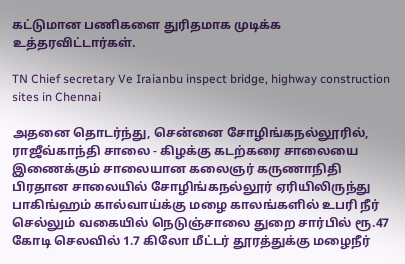கட்டுமான பணிகளை துரிதமாக முடிக்க உத்தரவிட்டார்கள்.

TN Chief secretary Ve Iraianbu inspect bridge, highway construction sites in Chennai

அதனை தொடர்ந்து, சென்னை சோழிங்கநல்லூரில், ராஜீவ்காந்தி சாலை - கிழக்கு கடற்கரை சாலையை இணைக்கும் சாலையான கலைஞர் கருணாநிதி பிரதான சாலையில் சோழிங்கநல்லூர் ஏரியிலிருந்து பாகிங்ஹம் கால்வாய்க்கு மழை காலங்களில் உபரி நீர் செல்லும் வகையில் நெடுஞ்சாலை துறை சார்பில் ரூ.47 கோடி செலவில் 1.7 கிலோ மீட்டர் தூரத்துக்கு மழைநீர்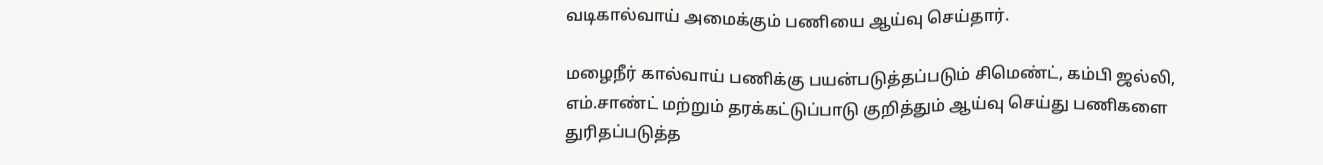வடிகால்வாய் அமைக்கும் பணியை ஆய்வு செய்தார்.

மழைநீர் கால்வாய் பணிக்கு பயன்படுத்தப்படும் சிமெண்ட், கம்பி ஜல்லி, எம்.சாண்ட் மற்றும் தரக்கட்டுப்பாடு குறித்தும் ஆய்வு செய்து பணிகளை துரிதப்படுத்த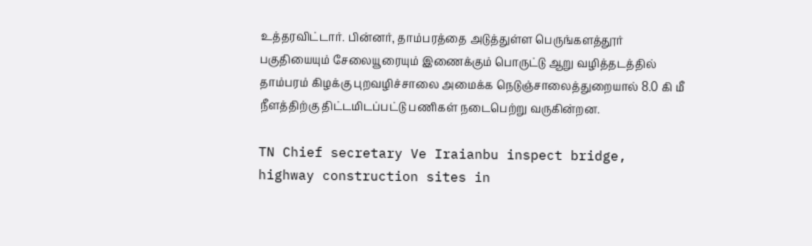உத்தரவிட்டார். பின்னர், தாம்பரத்தை அடுத்துள்ள பெருங்களத்தூர் பகுதியையும் சேலையூரையும் இணைக்கும் பொருட்டு ஆறு வழித்தடத்தில் தாம்பரம் கிழக்கு புறவழிச்சாலை அமைக்க நெடுஞ்சாலைத்துறையால் 8.0 கி மீ நீளத்திற்கு திட்டமிடப்பட்டு பணிகள் நடைபெற்று வருகின்றன.

TN Chief secretary Ve Iraianbu inspect bridge, highway construction sites in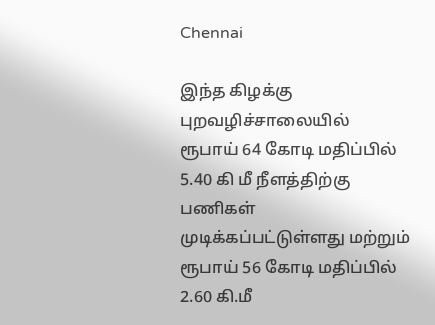Chennai

இந்த கிழக்கு புறவழிச்சாலையில் ரூபாய் 64 கோடி மதிப்பில் 5.40 கி மீ நீளத்திற்கு பணிகள் முடிக்கப்பட்டுள்ளது மற்றும் ரூபாய் 56 கோடி மதிப்பில் 2.60 கி.மீ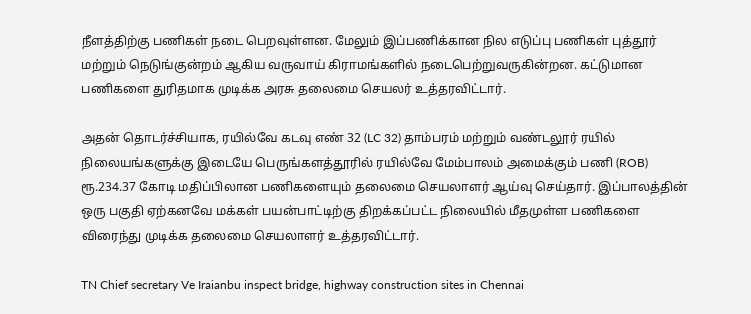நீளத்திற்கு பணிகள் நடை பெறவுள்ளன. மேலும் இப்பணிக்கான நில எடுப்பு பணிகள் புத்தூர் மற்றும் நெடுங்குன்றம் ஆகிய வருவாய் கிராமங்களில் நடைபெற்றுவருகின்றன. கட்டுமான பணிகளை துரிதமாக முடிக்க அரசு தலைமை செயலர் உத்தரவிட்டார்.

அதன் தொடர்ச்சியாக, ரயில்வே கடவு எண் 32 (LC 32) தாம்பரம் மற்றும் வண்டலூர் ரயில் நிலையங்களுக்கு இடையே பெருங்களத்தூரில் ரயில்வே மேம்பாலம் அமைக்கும் பணி (ROB) ரூ.234.37 கோடி மதிப்பிலான பணிகளையும் தலைமை செயலாளர் ஆய்வு செய்தார். இப்பாலத்தின் ஒரு பகுதி ஏற்கனவே மக்கள் பயன்பாட்டிற்கு திறக்கப்பட்ட நிலையில் மீதமுள்ள பணிகளை விரைந்து முடிக்க தலைமை செயலாளர் உத்தரவிட்டார்.

TN Chief secretary Ve Iraianbu inspect bridge, highway construction sites in Chennai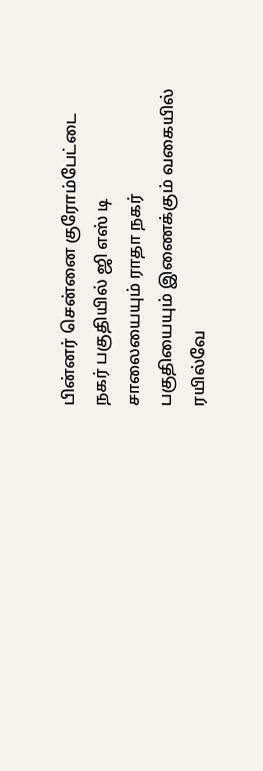பின்னர் சென்னை குரோம்பேட்டை நகர் பகுதியில் ஜி எஸ் டி சாலையையும் ராதா நகர் பகுதியையும் இணைக்கும் வகையில் ரயில்வே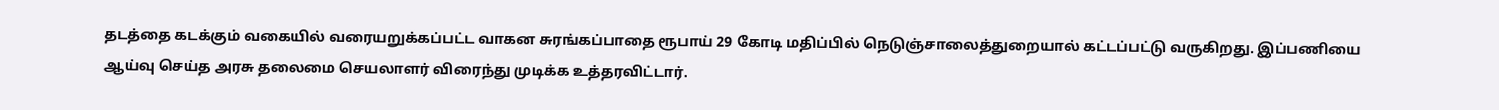தடத்தை கடக்கும் வகையில் வரையறுக்கப்பட்ட வாகன சுரங்கப்பாதை ரூபாய் 29 கோடி மதிப்பில் நெடுஞ்சாலைத்துறையால் கட்டப்பட்டு வருகிறது. இப்பணியை ஆய்வு செய்த அரசு தலைமை செயலாளர் விரைந்து முடிக்க உத்தரவிட்டார்.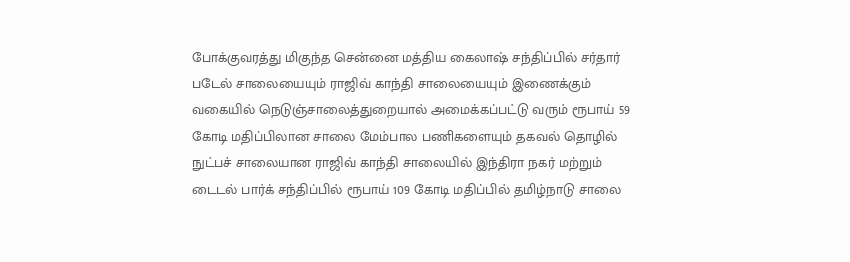போக்குவரத்து மிகுந்த சென்னை மத்திய கைலாஷ் சந்திப்பில் சர்தார் படேல் சாலையையும் ராஜிவ் காந்தி சாலையையும் இணைக்கும் வகையில் நெடுஞ்சாலைத்துறையால் அமைக்கப்பட்டு வரும் ரூபாய் 59 கோடி மதிப்பிலான சாலை மேம்பால பணிகளையும் தகவல் தொழில் நுட்பச் சாலையான ராஜிவ் காந்தி சாலையில் இந்திரா நகர் மற்றும் டைடல் பார்க் சந்திப்பில் ரூபாய் 109 கோடி மதிப்பில் தமிழ்நாடு சாலை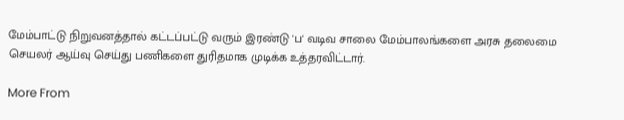மேம்பாட்டு நிறுவனத்தால் கட்டப்பட்டு வரும் இரண்டு 'ப' வடிவ சாலை மேம்பாலங்களை அரசு தலைமை செயலர் ஆய்வு செய்து பணிகளை துரிதமாக முடிக்க உத்தரவிட்டார்.

More From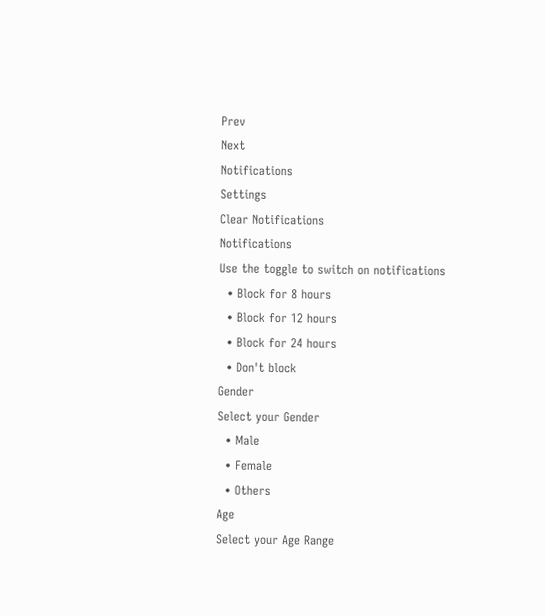Prev
Next
Notifications
Settings
Clear Notifications
Notifications
Use the toggle to switch on notifications
  • Block for 8 hours
  • Block for 12 hours
  • Block for 24 hours
  • Don't block
Gender
Select your Gender
  • Male
  • Female
  • Others
Age
Select your Age Range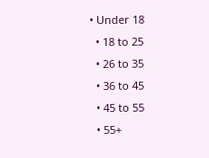• Under 18
  • 18 to 25
  • 26 to 35
  • 36 to 45
  • 45 to 55
  • 55+